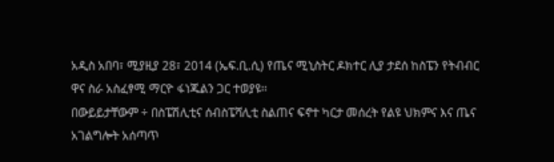አዲስ አበባ፣ ሚያዚያ 28፣ 2014 (ኤፍ.ቢ.ሲ) የጤና ሚኒስትር ዶክተር ሊያ ታደሰ ከስፔን የትብብር ዋና ስራ አስፈፃሚ ማርዮ ፋነጁልን ጋር ተወያዩ፡፡
በውይይታቸውም ÷ በስፔሽሊቲና ሰብስፔሻሊቲ ስልጠና ፍኖተ ካርታ መሰረት የልዩ ህክምና እና ጤና አገልግሎት አሰጣጥ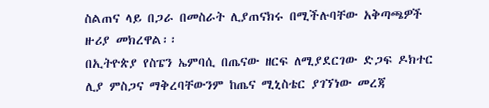ስልጠና ላይ በጋራ በመስራት ሊያጠናክሩ በሚችሉባቸው አቅጣጫዎች ዙሪያ መክረዋል፡፡
በኢትዮጵያ የስፔን ኤምባሲ በጤናው ዘርፍ ለሚያደርገው ድጋፍ ዶክተር ሊያ ምስጋና ማቅረባቸውንም ከጤና ሚኒስቴር ያገኘነው መረጃ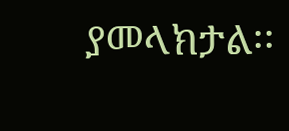ያመላክታል፡፡